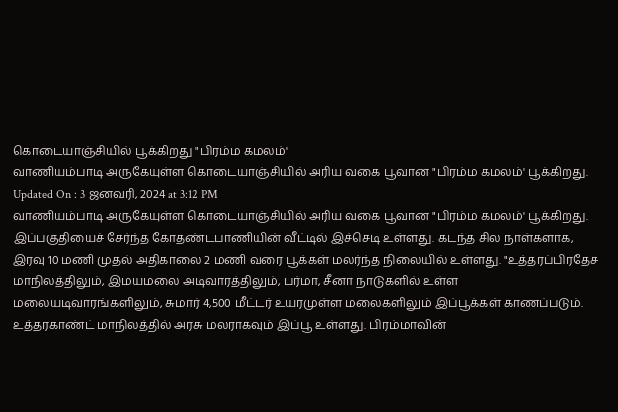கொடையாஞ்சியில் பூக்கிறது "பிரம்ம கமலம்'
வாணியம்பாடி அருகேயுள்ள கொடையாஞ்சியில் அரிய வகை பூவான "பிரம்ம கமலம்' பூக்கிறது.
Updated On : 3 ஜனவரி, 2024 at 3:12 PM
வாணியம்பாடி அருகேயுள்ள கொடையாஞ்சியில் அரிய வகை பூவான "பிரம்ம கமலம்' பூக்கிறது.
இப்பகுதியைச் சேர்ந்த கோதண்டபாணியின் வீட்டில் இச்செடி உள்ளது. கடந்த சில நாள்களாக, இரவு 10 மணி முதல் அதிகாலை 2 மணி வரை பூக்கள் மலர்ந்த நிலையில் உள்ளது. "உத்தரப்பிரதேச மாநிலத்திலும், இமயமலை அடிவாரத்திலும், பர்மா, சீனா நாடுகளில் உள்ள மலையடிவாரங்களிலும், சுமார் 4,500 மீட்டர் உயரமுள்ள மலைகளிலும் இப்பூக்கள் காணப்படும். உத்தரகாண்ட் மாநிலத்தில் அரசு மலராகவும் இப்பூ உள்ளது. பிரம்மாவின்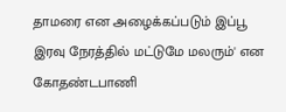தாமரை என அழைக்கப்படும் இப்பூ இரவு நேரத்தில் மட்டுமே மலரும்' என கோதண்டபாணி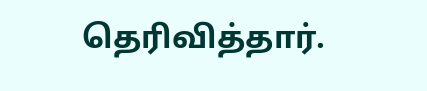தெரிவித்தார்.